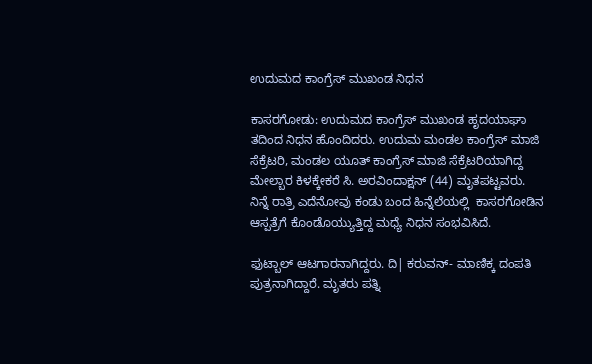ಉದುಮದ ಕಾಂಗ್ರೆಸ್ ಮುಖಂಡ ನಿಧನ

ಕಾಸರಗೋಡು: ಉದುಮದ ಕಾಂಗ್ರೆಸ್ ಮುಖಂಡ ಹೃದಯಾಘಾ ತದಿಂದ ನಿಧನ ಹೊಂದಿದರು. ಉದುಮ ಮಂಡಲ ಕಾಂಗ್ರೆಸ್ ಮಾಜಿ ಸೆಕ್ರೆಟರಿ, ಮಂಡಲ ಯೂತ್ ಕಾಂಗ್ರೆಸ್ ಮಾಜಿ ಸೆಕ್ರೆಟರಿಯಾಗಿದ್ದ ಮೇಲ್ಬಾರ ಕಿಳಕ್ಕೇಕರೆ ಸಿ. ಅರವಿಂದಾಕ್ಷನ್ (44) ಮೃತಪಟ್ಟವರು.  ನಿನ್ನೆ ರಾತ್ರಿ ಎದೆನೋವು ಕಂಡು ಬಂದ ಹಿನ್ನೆಲೆಯಲ್ಲಿ  ಕಾಸರಗೋಡಿನ ಆಸ್ಪತ್ರೆಗೆ ಕೊಂಡೊಯ್ಯುತ್ತಿದ್ದ ಮಧ್ಯೆ ನಿಧನ ಸಂಭವಿಸಿದೆ.

ಫುಟ್ಬಾಲ್ ಆಟಗಾರನಾಗಿದ್ದರು. ದಿ| ಕರುವನ್- ಮಾಣಿಕ್ಕ ದಂಪತಿ ಪುತ್ರನಾಗಿದ್ದಾರೆ. ಮೃತರು ಪತ್ನಿ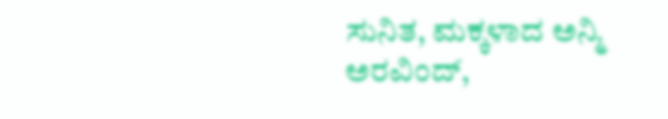ಸುನಿತ, ಮಕ್ಕಳಾದ ಅನ್ಮಿ ಅರವಿಂದ್,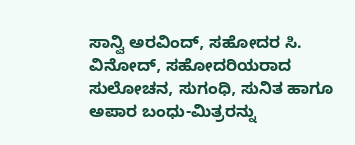ಸಾನ್ವಿ ಅರವಿಂದ್, ಸಹೋದರ ಸಿ. ವಿನೋದ್, ಸಹೋದರಿಯರಾದ ಸುಲೋಚನ, ಸುಗಂಧಿ, ಸುನಿತ ಹಾಗೂ ಅಪಾರ ಬಂಧು-ಮಿತ್ರರನ್ನು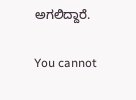ಅಗಲಿದ್ದಾರೆ.

You cannot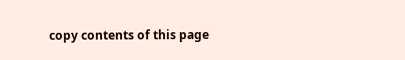copy contents of this page